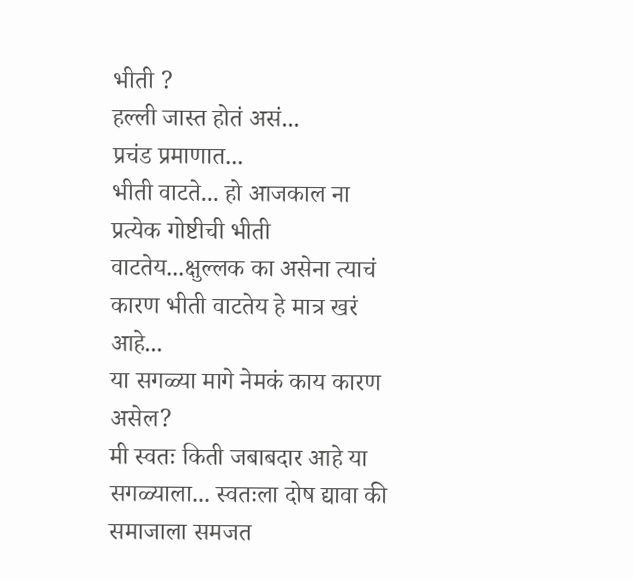भीती ?
हल्ली जास्त होतं असं...
प्रचंड प्रमाणात...
भीती वाटते... हो आजकाल ना प्रत्येक गोष्टीची भीती वाटतेय...क्षुल्लक का असेना त्याचं कारण भीती वाटतेय हे मात्र खरं आहे...
या सगळ्या मागे नेमकं काय कारण असेल?
मी स्वतः किती जबाबदार आहे या सगळ्याला... स्वतःला दोष द्यावा की समाजाला समजत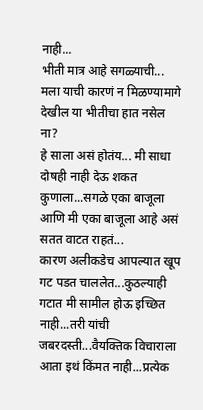नाही...
भीती मात्र आहे सगळ्याची...
मला याची कारणं न मिळण्यामागे देखील या भीतीचा हात नसेल ना?
हे साला असं होतंय... मी साधा दोषही नाही देऊ शकत कुणाला...सगळे एका बाजूला आणि मी एका बाजूला आहे असं सतत वाटत राहतं...
कारण अलीकडेच आपल्यात खूप गट पडत चाललेत...कुठल्याही गटात मी सामील होऊ इच्छित नाही...तरी यांची जबरदस्ती...वैयक्तिक विचाराला आता इथं किंमत नाही...प्रत्येक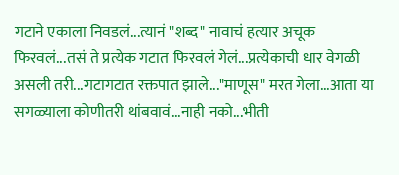गटाने एकाला निवडलं...त्यानं "शब्द" नावाचं हत्यार अचूक फिरवलं...तसं ते प्रत्येक गटात फिरवलं गेलं...प्रत्येकाची धार वेगळी असली तरी...गटागटात रक्तपात झाले..."माणूस" मरत गेला...आता या सगळ्याला कोणीतरी थांबवावं...नाही नको...भीती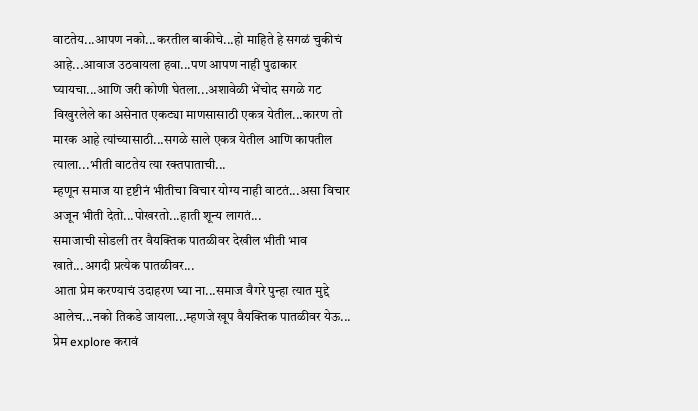वाटतेय...आपण नको...करतील बाकीचे...हो माहिते हे सगळं चुकीचं आहे...आवाज उठवायला हवा...पण आपण नाही पुढाकार घ्यायचा...आणि जरी कोणी घेतला...अशावेळी भेंचोद सगळे गट विखुरलेले का असेनात एकट्या माणसासाठी एकत्र येतील...कारण तो मारक आहे त्यांच्यासाठी...सगळे साले एकत्र येतील आणि कापतील त्याला...भीती वाटतेय त्या रक्तपाताची...
म्हणून समाज या दृष्टीनं भीतीचा विचार योग्य नाही वाटतं...असा विचार अजून भीती देतो...पोखरतो...हाती शून्य लागतं...
समाजाची सोडली तर वैयक्तिक पातळीवर देखील भीती भाव खाते...अगदी प्रत्येक पातळीवर...
आता प्रेम करण्याचं उदाहरण घ्या ना...समाज वैगरे पुन्हा त्यात मुद्दे आलेच...नको तिकडे जायला...म्हणजे खूप वैयक्तिक पातळीवर येऊ...
प्रेम explore करावं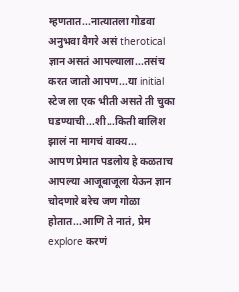म्हणतात...नात्यातला गोडवा अनुभवा वैगरे असं therotical ज्ञान असतं आपल्याला...तसंच करत जातो आपण...या initial स्टेज ला एक भीती असते ती चुका घडण्याची...शी...किती बालिश झालं ना मागचं वाक्य...
आपण प्रेमात पडलोय हे कळताच आपल्या आजूबाजूला येऊन ज्ञान चोदणारे बरेच जण गोळा होतात...आणि ते नातं, प्रेम explore करणं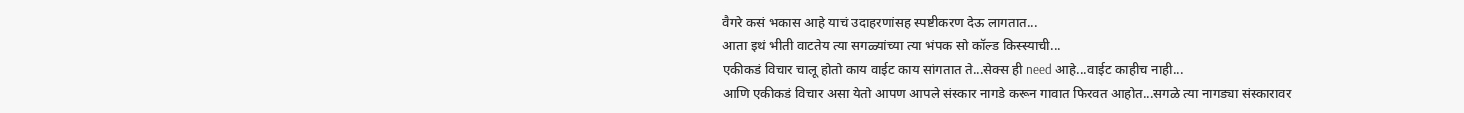वैगरे कसं भकास आहे याचं उदाहरणांसह स्पष्टीकरण देऊ लागतात...
आता इथं भीती वाटतेय त्या सगळ्यांच्या त्या भंपक सो कॉल्ड किस्स्याची...
एकीकडं विचार चालू होतो काय वाईट काय सांगतात ते...सेक्स ही need आहे...वाईट काहीच नाही...
आणि एकीकडं विचार असा येतो आपण आपले संस्कार नागडे करून गावात फिरवत आहोत...सगळे त्या नागड्या संस्कारावर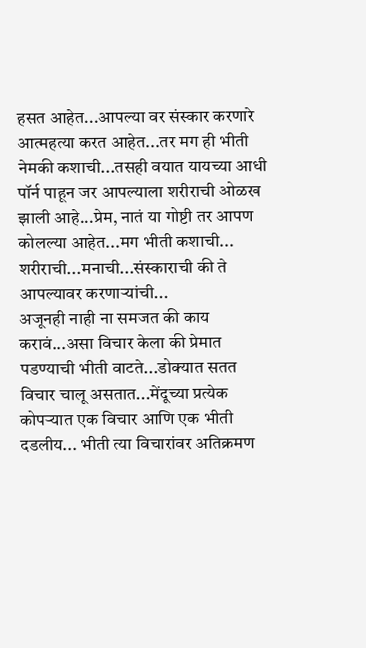हसत आहेत...आपल्या वर संस्कार करणारे आत्महत्या करत आहेत...तर मग ही भीती नेमकी कशाची...तसही वयात यायच्या आधी पॉर्न पाहून जर आपल्याला शरीराची ओळख झाली आहे...प्रेम, नातं या गोष्टी तर आपण कोलल्या आहेत...मग भीती कशाची...
शरीराची...मनाची...संस्काराची की ते आपल्यावर करणाऱ्यांची...
अजूनही नाही ना समजत की काय करावं...असा विचार केला की प्रेमात पडण्याची भीती वाटते...डोक्यात सतत विचार चालू असतात...मेंदूच्या प्रत्येक कोपऱ्यात एक विचार आणि एक भीती दडलीय... भीती त्या विचारांवर अतिक्रमण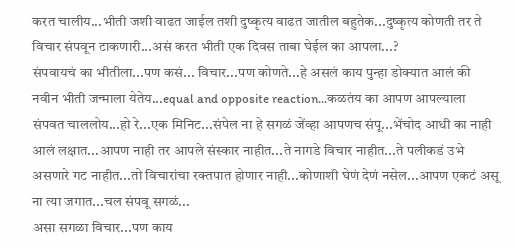करत चालीय...भीती जशी वाढत जाईल तशी दुष्कृत्य वाढत जातील बहुतेक...दुष्कृत्य कोणती तर ते विचार संपवून टाकणारी...असं करत भीती एक दिवस ताबा घेईल का आपला...?
संपवायचं का भीतीला...पण कसं... विचार...पण कोणते...हे असलं काय पुन्हा डोक्यात आलं की नवीन भीती जन्माला येतेय...equal and opposite reaction...कळतंय का आपण आपल्याला संपवत चाललोय...हो रे...एक मिनिट...संपेल ना हे सगळं जेंव्हा आपणच संपू...भेंचोद आधी का नाही आलं लक्षात...आपण नाही तर आपले संस्कार नाहीत...ते नागडे विचार नाहीत...ते पलीकडं उभे असणारे गट नाहीत...तो विचारांचा रक्तपात होणार नाही...कोणाशी घेणं देणं नसेल...आपण एकटं असू ना त्या जगात...चल संपवू सगळं...
असा सगळा विचार...पण काय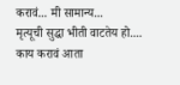करावं... मी सामान्य...
मृत्यूची सुद्धा भीती वाटतेय हो....
काय करावं आता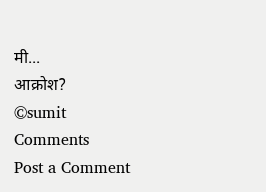मी...
आक्रोश?
©sumit
Comments
Post a Comment